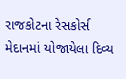રાજકોટના રેસકોર્સ મેદાનમાં યોજાયેલા દિવ્ય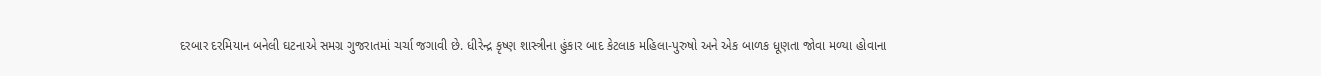દરબાર દરમિયાન બનેલી ઘટનાએ સમગ્ર ગુજરાતમાં ચર્ચા જગાવી છે. ધીરેન્દ્ર કૃષ્ણ શાસ્ત્રીના હુંકાર બાદ કેટલાક મહિલા-પુરુષો અને એક બાળક ધૂણતા જોવા મળ્યા હોવાના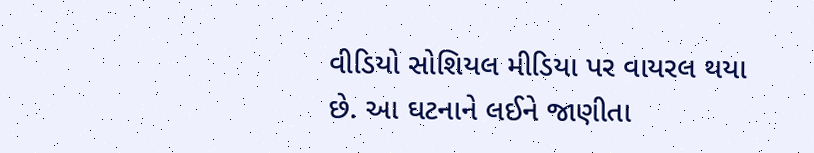વીડિયો સોશિયલ મીડિયા પર વાયરલ થયા છે. આ ઘટનાને લઈને જાણીતા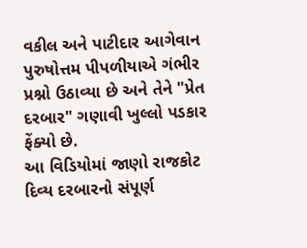વકીલ અને પાટીદાર આગેવાન પુરુષોત્તમ પીપળીયાએ ગંભીર પ્રશ્નો ઉઠાવ્યા છે અને તેને "પ્રેત દરબાર" ગણાવી ખુલ્લો પડકાર ફેંક્યો છે.
આ વિડિયોમાં જાણો રાજકોટ દિવ્ય દરબારનો સંપૂર્ણ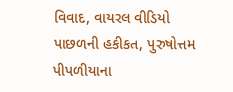વિવાદ, વાયરલ વીડિયો પાછળની હકીકત, પુરુષોત્તમ પીપળીયાના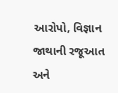આરોપો, વિજ્ઞાન જાથાની રજૂઆત અને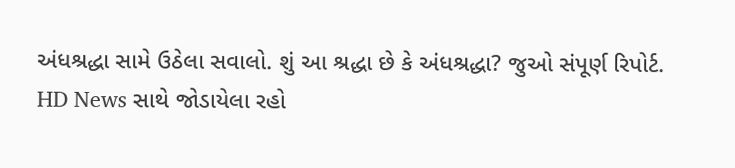અંધશ્રદ્ધા સામે ઉઠેલા સવાલો. શું આ શ્રદ્ધા છે કે અંધશ્રદ્ધા? જુઓ સંપૂર્ણ રિપોર્ટ.
HD News સાથે જોડાયેલા રહો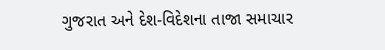ગુજરાત અને દેશ-વિદેશના તાજા સમાચાર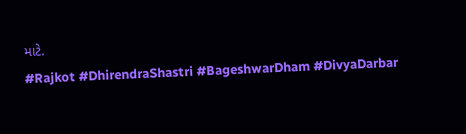માટે.
#Rajkot #DhirendraShastri #BageshwarDham #DivyaDarbar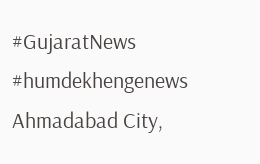#GujaratNews #humdekhengenews
Ahmadabad City,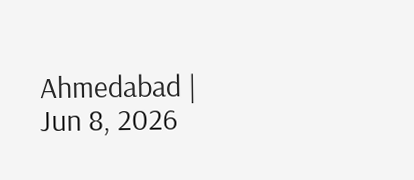Ahmedabad | Jun 8, 2026